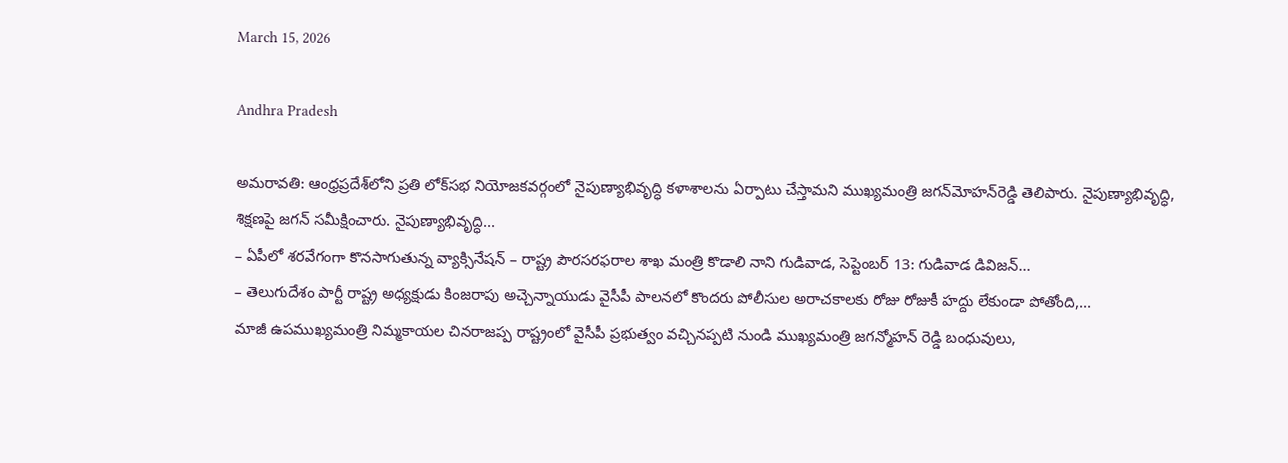March 15, 2026

Andhra Pradesh

అమరావతి: ఆంధ్రప్రదేశ్‌లోని ప్రతి లోక్‌సభ నియోజకవర్గంలో నైపుణ్యాభివృద్ధి కళాశాలను ఏర్పాటు చేస్తామని ముఖ్యమంత్రి జగన్‌మోహన్‌రెడ్డి తెలిపారు. నైపుణ్యాభివృద్ధి, శిక్షణపై జగన్ సమీక్షించారు. నైపుణ్యాభివృద్ధి...
– ఏపీలో శరవేగంగా కొనసాగుతున్న వ్యాక్సినేషన్ – రాష్ట్ర పౌరసరఫరాల శాఖ మంత్రి కొడాలి నాని గుడివాడ, సెప్టెంబర్ 13: గుడివాడ డివిజన్...
– తెలుగుదేశం పార్టీ రాష్ట్ర అధ్యక్షుడు కింజరాపు అచ్చెన్నాయుడు వైసీపీ పాలనలో కొందరు పోలీసుల అరాచకాలకు రోజు రోజుకీ హద్దు లేకుండా పోతోంది,...
మాజీ ఉపముఖ్యమంత్రి నిమ్మకాయల చినరాజప్ప రాష్ట్రంలో వైసీపీ ప్రభుత్వం వచ్చినప్పటి నుండి ముఖ్యమంత్రి జగన్మోహన్ రెడ్డి బంధువులు,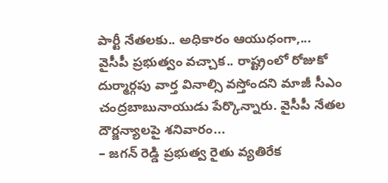పార్టీ నేత‌ల‌కు.. అధికార‌ం ఆయుధ‌ంగా,...
వైసీపీ ప్రభుత్వం వచ్చాక.. రాష్ట్రంలో రోజుకో దుర్మార్గపు వార్త వినాల్సి వస్తోందని మాజీ సీఎం చంద్రబాబునాయుడు పేర్కొన్నారు. వైసీపీ నేతల దౌర్జన్యాలపై శనివారం...
– జగన్ రెడ్డి ప్రభుత్వ రైతు వ్యతిరేక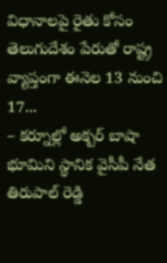విధానాలపై రైతు కోసం తెలుగుదేశం పేరుతో రాష్ట్ర వ్యాప్తంగా ఈనెల 13 నుంచి 17...
– కర్నూల్లో అక్బర్ బాషా భూమిని స్థానిక వైసీపీ నేత తిరుపాల్ రెడ్డి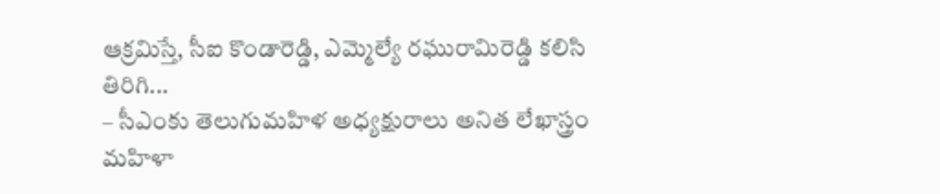ఆక్రమిస్తే, సీఐ కొండారెడ్డి, ఎమ్మెల్యే రఘురామిరెడ్డి కలిసి తిరిగి...
– సీఎంకు తెలుగుమహిళ అధ్యక్షురాలు అనిత లేఖాస్త్రం మహిళా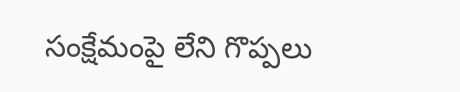సంక్షేమంపై లేని గొప్పలు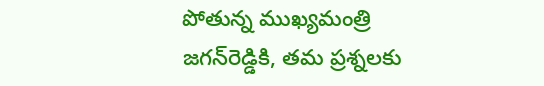పోతున్న ముఖ్యమంత్రి జగన్‌రెడ్డికి, తమ ప్రశ్నలకు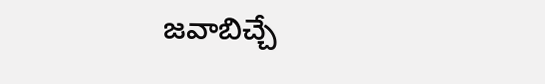జవాబిచ్చే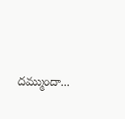దమ్ముందా...